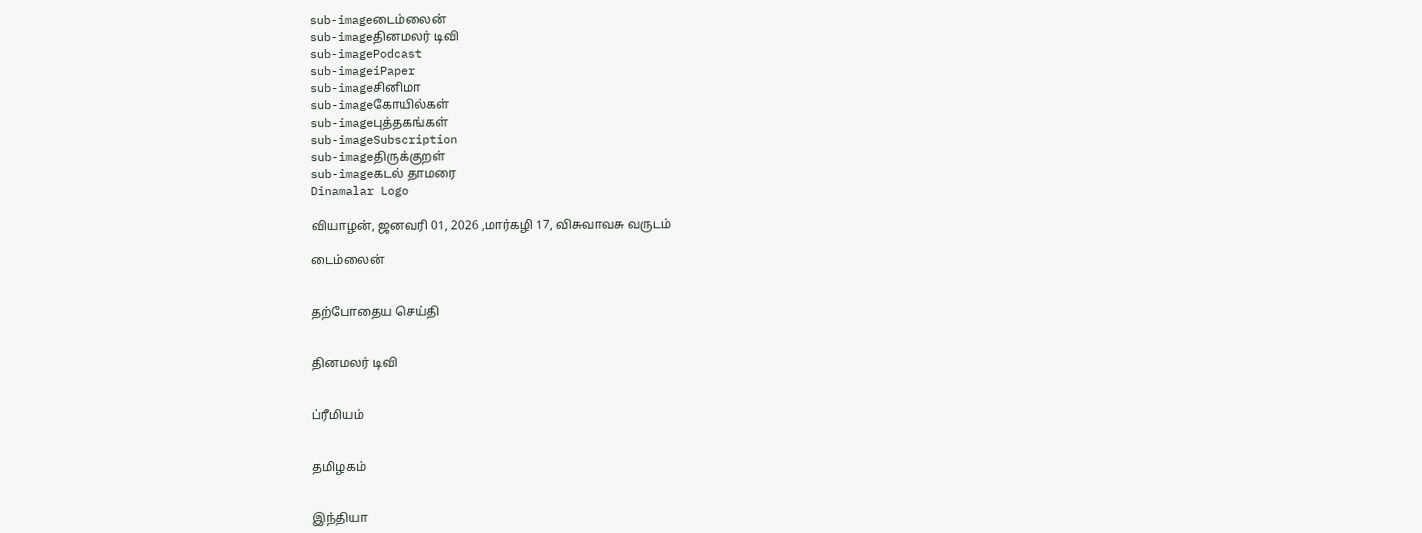sub-imageடைம்லைன்
sub-imageதினமலர் டிவி
sub-imagePodcast
sub-imageiPaper
sub-imageசினிமா
sub-imageகோயில்கள்
sub-imageபுத்தகங்கள்
sub-imageSubscription
sub-imageதிருக்குறள்
sub-imageகடல் தாமரை
Dinamalar Logo

வியாழன், ஜனவரி 01, 2026 ,மார்கழி 17, விசுவாவசு வருடம்

டைம்லைன்


தற்போதைய செய்தி


தினமலர் டிவி


ப்ரீமியம்


தமிழகம்


இந்தியா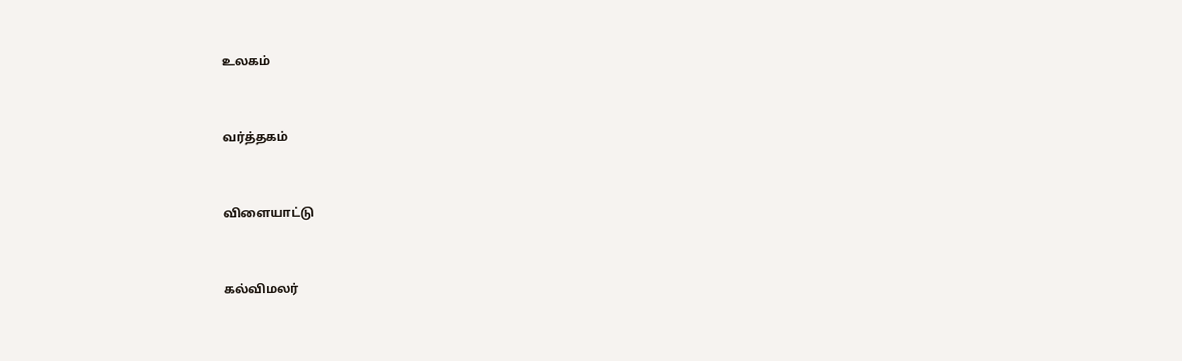உலகம்


வர்த்தகம்


விளையாட்டு


கல்விமலர்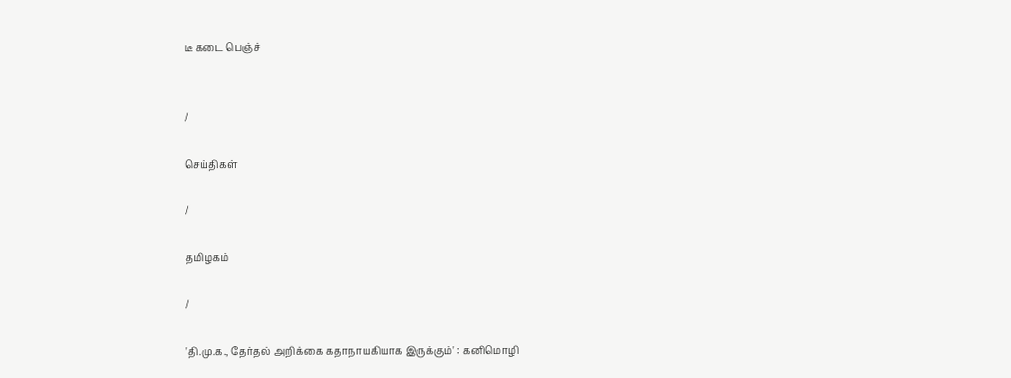டீ கடை பெஞ்ச்


/

செய்திகள்

/

தமிழகம்

/

'தி.மு.க., தேர்தல் அறிக்கை கதாநாயகியாக இருக்கும்' : கனிமொழி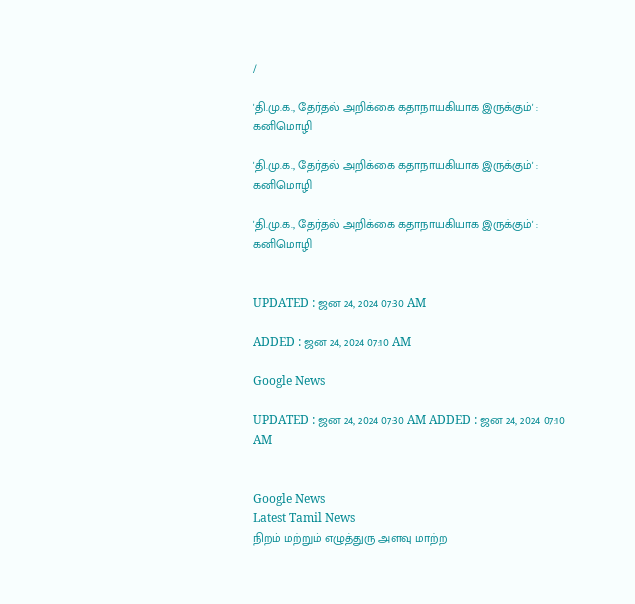/

'தி.மு.க., தேர்தல் அறிக்கை கதாநாயகியாக இருக்கும்' : கனிமொழி

'தி.மு.க., தேர்தல் அறிக்கை கதாநாயகியாக இருக்கும்' : கனிமொழி

'தி.மு.க., தேர்தல் அறிக்கை கதாநாயகியாக இருக்கும்' : கனிமொழி


UPDATED : ஜன 24, 2024 07:30 AM

ADDED : ஜன 24, 2024 07:10 AM

Google News

UPDATED : ஜன 24, 2024 07:30 AM ADDED : ஜன 24, 2024 07:10 AM


Google News
Latest Tamil News
நிறம் மற்றும் எழுத்துரு அளவு மாற்ற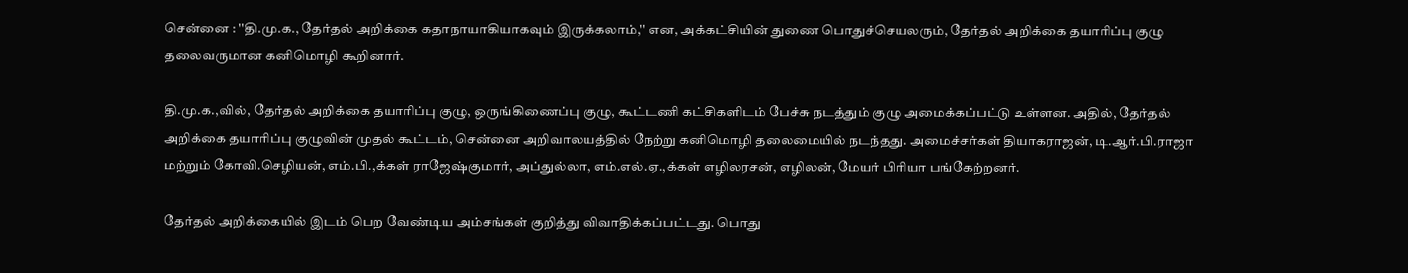சென்னை : ''தி.மு.க., தேர்தல் அறிக்கை கதாநாயாகியாகவும் இருக்கலாம்,'' என, அக்கட்சியின் துணை பொதுச்செயலரும், தேர்தல் அறிக்கை தயாரிப்பு குழு தலைவருமான கனிமொழி கூறினார்.

தி.மு.க.,வில், தேர்தல் அறிக்கை தயாரிப்பு குழு, ஒருங்கிணைப்பு குழு, கூட்டணி கட்சிகளிடம் பேச்சு நடத்தும் குழு அமைக்கப்பட்டு உள்ளன. அதில், தேர்தல் அறிக்கை தயாரிப்பு குழுவின் முதல் கூட்டம், சென்னை அறிவாலயத்தில் நேற்று கனிமொழி தலைமையில் நடந்தது. அமைச்சர்கள் தியாகராஜன், டி.ஆர்.பி.ராஜா மற்றும் கோவி.செழியன், எம்.பி.,க்கள் ராஜேஷ்குமார், அப்துல்லா, எம்.எல்.ஏ.,க்கள் எழிலரசன், எழிலன், மேயர் பிரியா பங்கேற்றனர்.

தேர்தல் அறிக்கையில் இடம் பெற வேண்டிய அம்சங்கள் குறித்து விவாதிக்கப்பட்டது. பொது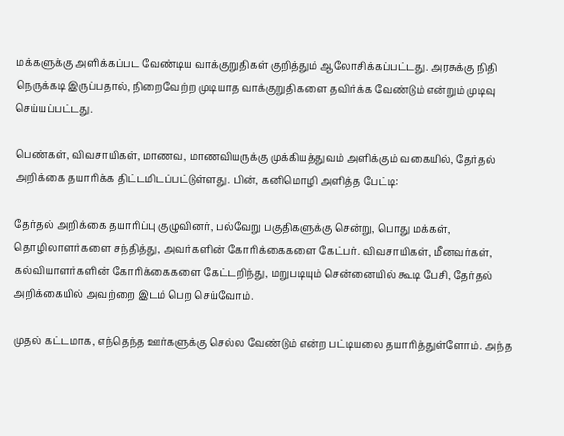மக்களுக்கு அளிக்கப்பட வேண்டிய வாக்குறுதிகள் குறித்தும் ஆலோசிக்கப்பட்டது. அரசுக்கு நிதி நெருக்கடி இருப்பதால், நிறைவேற்ற முடியாத வாக்குறுதிகளை தவிர்க்க வேண்டும் என்றும் முடிவு செய்யப்பட்டது.

பெண்கள், விவசாயிகள், மாணவ, மாணவியருக்கு முக்கியத்துவம் அளிக்கும் வகையில், தேர்தல் அறிக்கை தயாரிக்க திட்டமிடப்பட்டுள்ளது. பின், கனிமொழி அளித்த பேட்டி:

தேர்தல் அறிக்கை தயாரிப்பு குழுவினர், பல்வேறு பகுதிகளுக்கு சென்று, பொது மக்கள், தொழிலாளர்களை சந்தித்து, அவர்களின் கோரிக்கைகளை கேட்பர். விவசாயிகள், மீனவர்கள், கல்வியாளர்களின் கோரிக்கைகளை கேட்டறிந்து, மறுபடியும் சென்னையில் கூடி பேசி, தேர்தல் அறிக்கையில் அவற்றை இடம் பெற செய்வோம்.

முதல் கட்டமாக, எந்தெந்த ஊர்களுக்கு செல்ல வேண்டும் என்ற பட்டியலை தயாரித்துள்ளோம். அந்த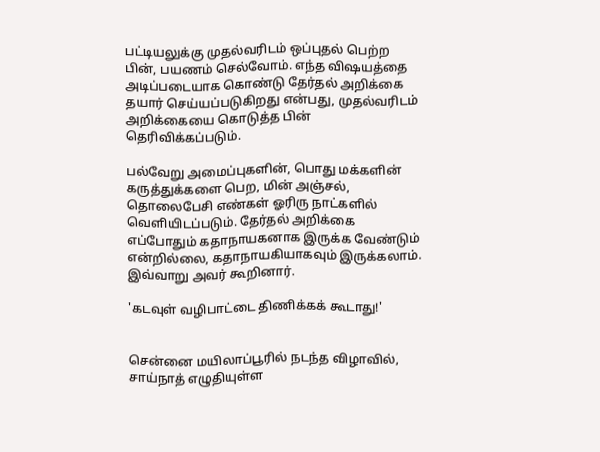பட்டியலுக்கு முதல்வரிடம் ஒப்புதல் பெற்ற பின், பயணம் செல்வோம். எந்த விஷயத்தை அடிப்படையாக கொண்டு தேர்தல் அறிக்கை தயார் செய்யப்படுகிறது என்பது, முதல்வரிடம் அறிக்கையை கொடுத்த பின் தெரிவிக்கப்படும்.

பல்வேறு அமைப்புகளின், பொது மக்களின் கருத்துக்களை பெற, மின் அஞ்சல், தொலைபேசி எண்கள் ஓரிரு நாட்களில் வெளியிடப்படும். தேர்தல் அறிக்கை எப்போதும் கதாநாயகனாக இருக்க வேண்டும் என்றில்லை, கதாநாயகியாகவும் இருக்கலாம். இவ்வாறு அவர் கூறினார்.

'கடவுள் வழிபாட்டை திணிக்கக் கூடாது!'


சென்னை மயிலாப்பூரில் நடந்த விழாவில், சாய்நாத் எழுதியுள்ள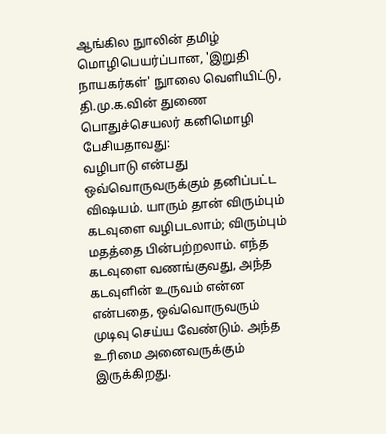ஆங்கில நுாலின் தமிழ் மொழிபெயர்ப்பான, 'இறுதி நாயகர்கள்' நுாலை வெளியிட்டு, தி.மு.க.வின் துணை பொதுச்செயலர் கனிமொழி பேசியதாவது:
வழிபாடு என்பது ஒவ்வொருவருக்கும் தனிப்பட்ட விஷயம். யாரும் தான் விரும்பும் கடவுளை வழிபடலாம்; விரும்பும் மதத்தை பின்பற்றலாம். எந்த கடவுளை வணங்குவது, அந்த கடவுளின் உருவம் என்ன என்பதை, ஒவ்வொருவரும் முடிவு செய்ய வேண்டும். அந்த உரிமை அனைவருக்கும் இருக்கிறது.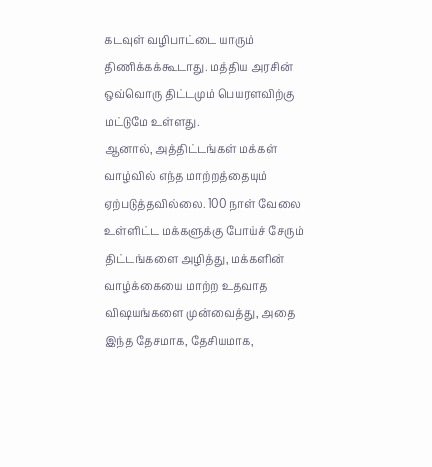கடவுள் வழிபாட்டை யாரும் திணிக்கக்கூடாது. மத்திய அரசின் ஒவ்வொரு திட்டமும் பெயரளவிற்கு மட்டுமே உள்ளது.
ஆனால், அத்திட்டங்கள் மக்கள் வாழ்வில் எந்த மாற்றத்தையும் ஏற்படுத்தவில்லை. 100 நாள் வேலை உள்ளிட்ட மக்களுக்கு போய்ச் சேரும் திட்டங்களை அழித்து, மக்களின் வாழ்க்கையை மாற்ற உதவாத விஷயங்களை முன்வைத்து, அதை இந்த தேசமாக, தேசியமாக,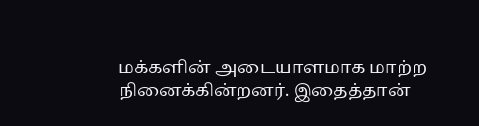மக்களின் அடையாளமாக மாற்ற நினைக்கின்றனர். இதைத்தான்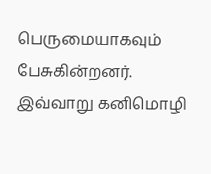பெருமையாகவும் பேசுகின்றனர். இவ்வாறு கனிமொழி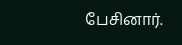பேசினார்.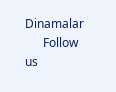Dinamalar
      Follow us